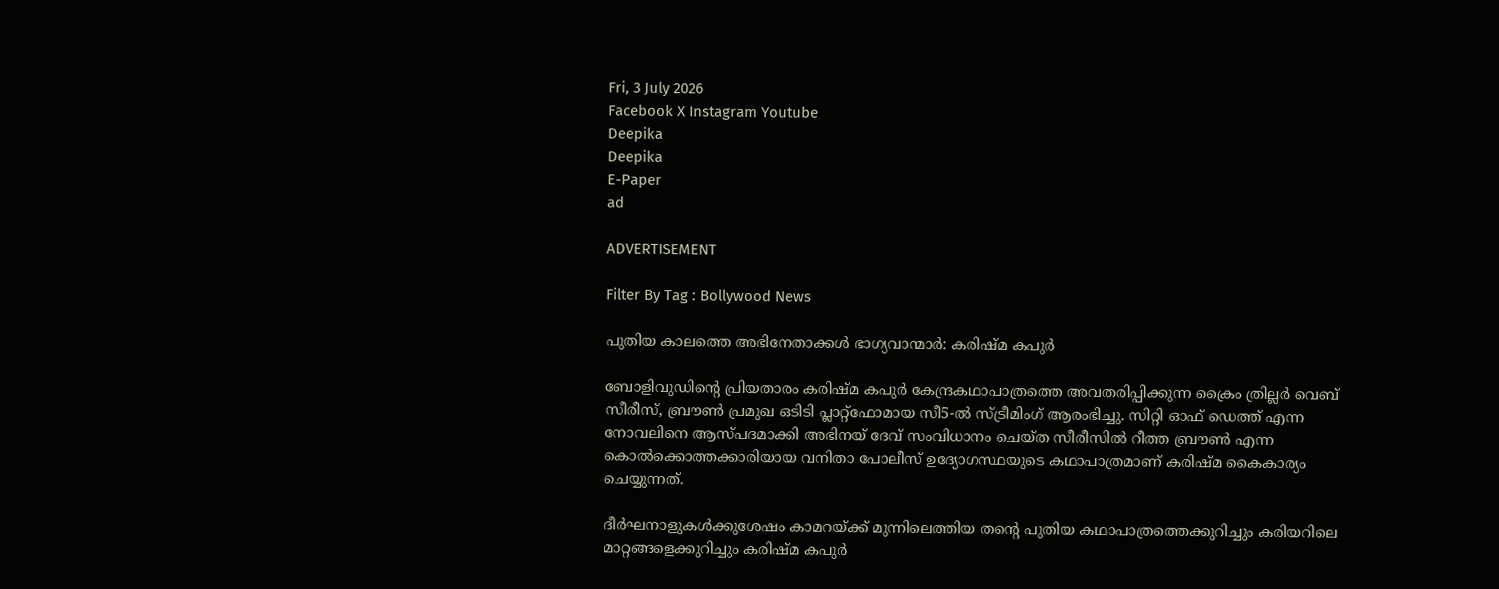Fri, 3 July 2026
Facebook X Instagram Youtube
Deepika
Deepika
E-Paper
ad

ADVERTISEMENT

Filter By Tag : Bollywood News

പുതിയ കാലത്തെ അഭിനേതാക്കൾ ഭാഗ്യവാന്മാർ: കരിഷ്മ കപുർ

ബോളിവുഡിന്‍റെ പ്രിയതാരം കരിഷ്മ കപുർ കേന്ദ്രകഥാപാത്രത്തെ അവതരിപ്പിക്കുന്ന ക്രൈം ത്രില്ലർ വെബ് സീരീസ്, ബ്രൗൺ പ്രമുഖ ഒടിടി പ്ലാറ്റ്‌ഫോമായ സീ5-ൽ സ്ട്രീമിംഗ് ആരംഭിച്ചു. സിറ്റി ഓഫ് ഡെത്ത് എന്ന നോവലിനെ ആസ്പദമാക്കി അഭിനയ് ദേവ് സംവിധാനം ചെയ്ത സീരീസിൽ റീത്ത ബ്രൗൺ എന്ന കൊൽക്കൊത്തക്കാരിയായ വനിതാ പോലീസ് ഉദ്യോഗസ്ഥയുടെ കഥാപാത്രമാണ് കരിഷ്മ കൈകാര്യം ചെയ്യുന്നത്.

ദീർഘനാളുകൾക്കുശേഷം കാമറയ്ക്ക് മുന്നിലെത്തിയ തന്‍റെ പുതിയ കഥാപാത്രത്തെക്കുറിച്ചും കരിയറിലെ മാറ്റങ്ങളെക്കുറിച്ചും കരിഷ്മ കപുർ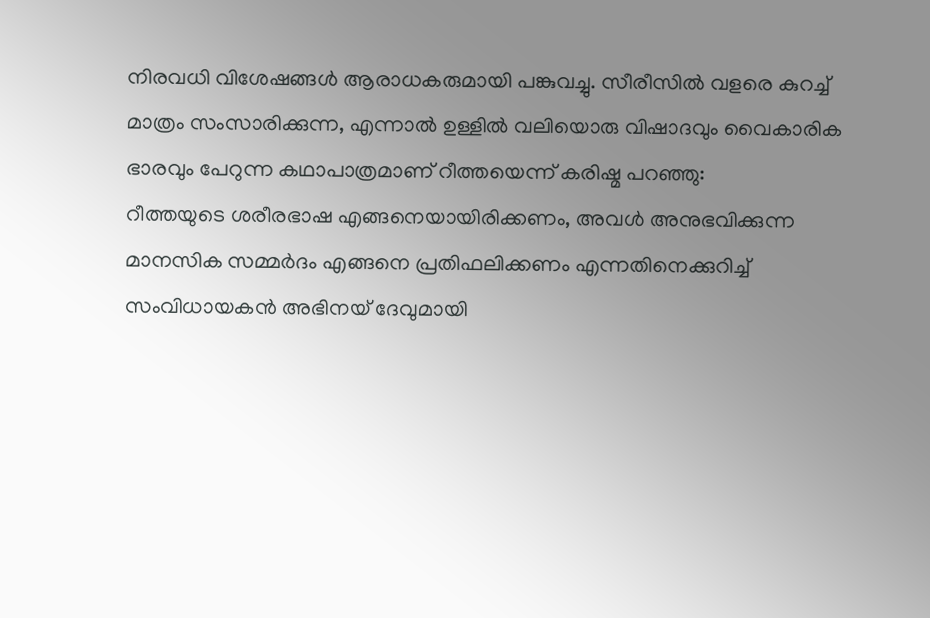നിരവധി വിശേഷങ്ങൾ ആരാധകരുമായി പങ്കുവച്ചു. സീരീസിൽ വളരെ കുറച്ച് മാത്രം സംസാരിക്കുന്ന, എന്നാൽ ഉള്ളിൽ വലിയൊരു വിഷാദവും വൈകാരിക ഭാരവും പേറുന്ന കഥാപാത്രമാണ് റീത്തയെന്ന് കരിഷ്മ പറഞ്ഞു:
റീത്തയുടെ ശരീരഭാഷ എങ്ങനെയായിരിക്കണം, അവൾ അനുഭവിക്കുന്ന മാനസിക സമ്മർദം എങ്ങനെ പ്രതിഫലിക്കണം എന്നതിനെക്കുറിച്ച് സംവിധായകൻ അഭിനയ് ദേവുമായി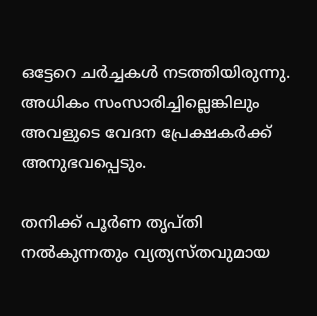ഒട്ടേറെ ചർച്ചകൾ നടത്തിയിരുന്നു. അധികം സംസാരിച്ചില്ലെങ്കിലും അവളുടെ വേദന പ്രേക്ഷകർക്ക് അനുഭവപ്പെടും.

തനിക്ക് പൂർണ തൃപ്തി നൽകുന്നതും വ്യത്യസ്തവുമായ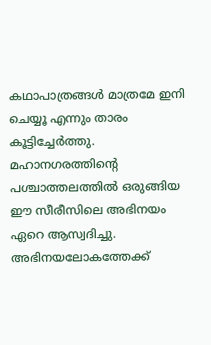കഥാപാത്രങ്ങൾ മാത്രമേ ഇനി ചെയ്യൂ എന്നും താരം കൂട്ടിച്ചേർത്തു. മഹാനഗരത്തിന്‍റെ പശ്ചാത്തലത്തിൽ ഒരുങ്ങിയ ഈ സീരീസിലെ അഭിനയം ഏറെ ആസ്വദിച്ചു. അഭിനയലോകത്തേക്ക്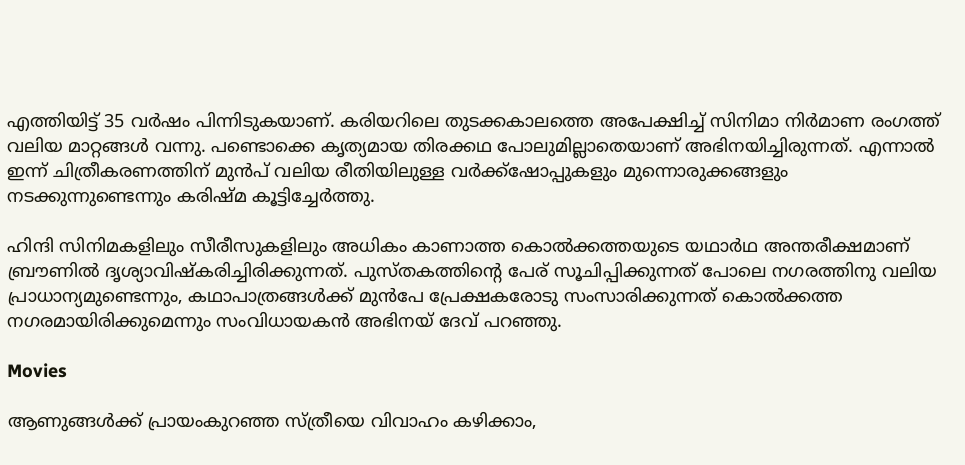എത്തിയിട്ട് 35 വർഷം പിന്നിടുകയാണ്. കരിയറിലെ തുടക്കകാലത്തെ അപേക്ഷിച്ച് സിനിമാ നിർമാണ രംഗത്ത് വലിയ മാറ്റങ്ങൾ വന്നു. പണ്ടൊക്കെ കൃത്യമായ തിരക്കഥ പോലുമില്ലാതെയാണ് അഭിനയിച്ചിരുന്നത്. എന്നാൽ ഇന്ന് ചിത്രീകരണത്തിന് മുൻപ് വലിയ രീതിയിലുള്ള വർക്ക്‌ഷോപ്പുകളും മുന്നൊരുക്കങ്ങളും നടക്കുന്നുണ്ടെന്നും കരിഷ്മ കൂട്ടിച്ചേർത്തു.

ഹിന്ദി സിനിമകളിലും സീരീസുകളിലും അധികം കാണാത്ത കൊൽക്കത്തയുടെ യഥാർഥ അന്തരീക്ഷമാണ് ബ്രൗണിൽ ദൃശ്യാവിഷ്കരിച്ചിരിക്കുന്നത്. പുസ്തകത്തിന്‍റെ പേര് സൂചിപ്പിക്കുന്നത് പോലെ നഗരത്തിനു വലിയ പ്രാധാന്യമുണ്ടെന്നും, കഥാപാത്രങ്ങൾക്ക് മുൻപേ പ്രേക്ഷകരോടു സംസാരിക്കുന്നത് കൊൽക്കത്ത നഗരമായിരിക്കുമെന്നും സംവിധായകൻ അഭിനയ് ദേവ് പറഞ്ഞു.

Movies

ആണുങ്ങൾക്ക് പ്രായംകുറഞ്ഞ സ്ത്രീയെ വിവാഹം കഴിക്കാം,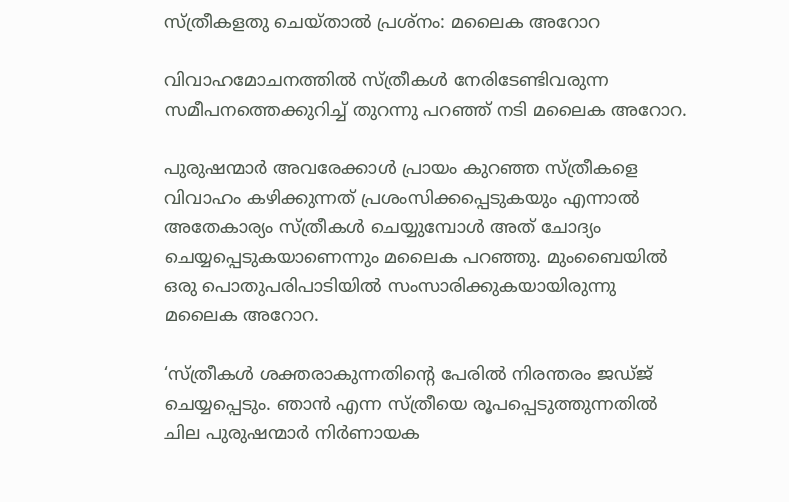സ്ത്രീകളതു ചെയ്താൽ പ്രശ്നം: മലൈക അറോറ

വിവാഹമോചനത്തിൽ സ്ത്രീകൾ നേരിടേണ്ടിവരുന്ന സമീപനത്തെക്കുറിച്ച് തുറന്നു പറ‍ഞ്ഞ് നടി മലൈക അറോറ.

പുരുഷന്മാർ അവരേക്കാൾ പ്രായം കുറഞ്ഞ സ്ത്രീകളെ വിവാഹം കഴിക്കുന്നത് പ്രശംസിക്കപ്പെടുകയും എന്നാൽ അതേകാര്യം സ്ത്രീകൾ ചെയ്യുമ്പോൾ അത് ചോദ്യം ചെയ്യപ്പെടുകയാണെന്നും മലൈക പറഞ്ഞു. മുംബൈയിൽ ഒരു പൊതുപരിപാടിയിൽ സംസാരിക്കുകയായിരുന്നു മലൈക അറോറ.

‘സ്ത്രീകൾ ശക്തരാകുന്നതിന്‍റെ പേരിൽ നിരന്തരം ജഡ്ജ് ചെയ്യപ്പെടും. ഞാൻ എന്ന സ്ത്രീയെ രൂപപ്പെടുത്തുന്നതിൽ ചില പുരുഷന്മാർ നിർണായക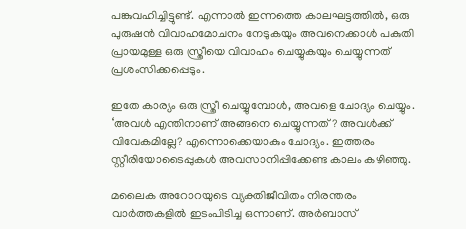പങ്കുവഹിച്ചിട്ടുണ്ട്. എന്നാൽ ഇന്നത്തെ കാലഘട്ടത്തിൽ, ഒരു പുരുഷൻ വിവാഹമോചനം നേടുകയും അവനെക്കാൾ പകുതി പ്രായമുള്ള ഒരു സ്ത്രീയെ വിവാഹം ചെയ്യുകയും ചെയ്യുന്നത് പ്രശംസിക്കപ്പെടും.

ഇതേ കാര്യം ഒരു സ്ത്രീ ചെയ്യുമ്പോൾ, അവളെ ചോദ്യം ചെയ്യും. ‘അവൾ എന്തിനാണ് അങ്ങനെ ചെയ്യുന്നത്? അവൾക്ക് വിവേകമില്ലേ? എന്നൊക്കെയാകും ചോദ്യം. ഇത്തരം സ്റ്റീരിയോടൈപ്പുകൾ അവസാനിപ്പിക്കേണ്ട കാലം കഴിഞ്ഞു.

മലൈക അറോറയുടെ വ്യക്തിജീവിതം നിരന്തരം വാർത്തകളിൽ ഇടംപിടിച്ച ഒന്നാണ്. അർബാസ്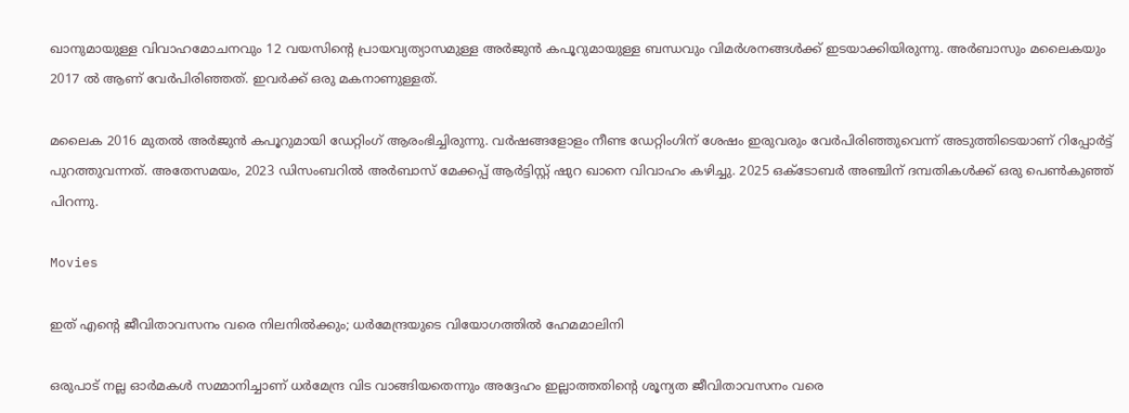ഖാനുമായുള്ള വിവാഹമോചനവും 12 വയസിന്‍റെ പ്രായവ്യത്യാസമുള്ള അർജുൻ കപൂറുമായുള്ള ബന്ധവും വിമർശനങ്ങൾക്ക് ഇടയാക്കിയിരുന്നു. അർബാസും മലൈകയും 2017 ൽ ആണ് വേർപിരിഞ്ഞത്. ഇവർക്ക് ഒരു മകനാണുള്ളത്.

മലൈക 2016 മുതൽ അർജുൻ കപൂറുമായി ഡേറ്റിംഗ് ആരംഭിച്ചിരുന്നു. വർഷങ്ങളോളം നീണ്ട ഡേറ്റിംഗിന് ശേഷം ഇരുവരും വേർപിരിഞ്ഞുവെന്ന് അടുത്തിടെയാണ് റിപ്പോർട്ട് പുറത്തുവന്നത്. അതേസമയം, 2023 ഡിസംബറിൽ അർബാസ് മേക്കപ്പ് ആർട്ടിസ്റ്റ് ഷുറ ഖാനെ വിവാഹം കഴിച്ചു. 2025 ഒക്ടോബർ അഞ്ചിന് ദമ്പതികൾക്ക് ഒരു പെൺകുഞ്ഞ് പിറന്നു.

Movies

ഇത് എന്‍റെ ജീവിതാവസനം വരെ നിലനിൽക്കും; ധർമേന്ദ്രയുടെ വിയോഗത്തിൽ ഹേമമാലിനി

ഒരുപാട് നല്ല ഓർമകൾ സമ്മാനിച്ചാണ് ധർമേന്ദ്ര വിട വാങ്ങിയതെന്നും അദ്ദേഹം ഇല്ലാത്തതിന്‍റെ ശൂന്യത ജീവിതാവസനം വരെ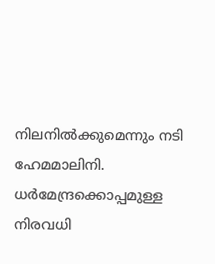നിലനിൽക്കുമെന്നും നടി ഹേമമാലിനി. ധർമേന്ദ്രക്കൊപ്പമുള്ള നിരവധി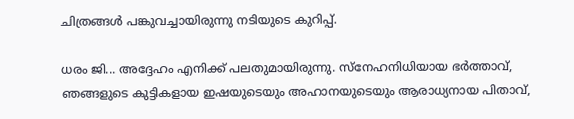ചിത്രങ്ങൾ പങ്കുവച്ചായിരുന്നു നടിയുടെ കുറിപ്പ്.

ധരം ജി... അദ്ദേഹം എനിക്ക് പലതുമായിരുന്നു. സ്നേഹനിധിയായ ഭർത്താവ്, ഞങ്ങളുടെ കുട്ടികളായ ഇഷയുടെയും അഹാനയുടെയും ആരാധ്യനായ പിതാവ്,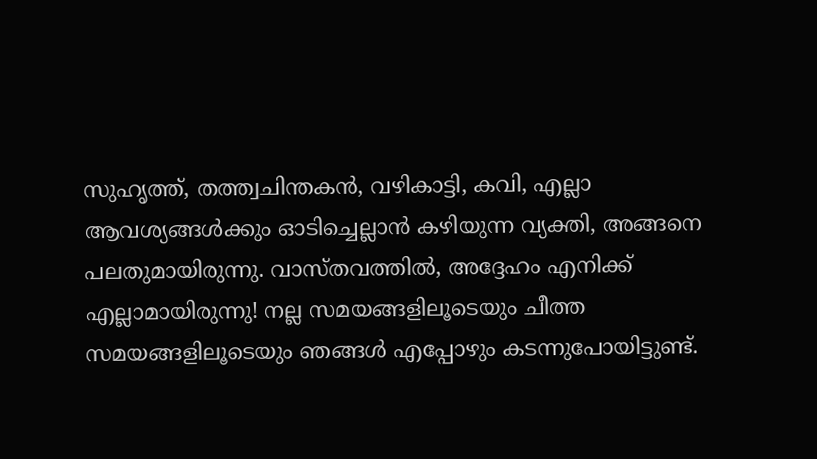സുഹൃത്ത്, തത്ത്വചിന്തകൻ, വഴികാട്ടി, കവി, എല്ലാ ആവശ്യങ്ങൾക്കും ഓടിച്ചെല്ലാൻ കഴിയുന്ന വ്യക്തി, അങ്ങനെ പലതുമായിരുന്നു. വാസ്തവത്തിൽ, അദ്ദേഹം എനിക്ക് എല്ലാമായിരുന്നു! നല്ല സമയങ്ങളിലൂടെയും ചീത്ത സമയങ്ങളിലൂടെയും ഞങ്ങൾ എപ്പോഴും കടന്നുപോയിട്ടുണ്ട്.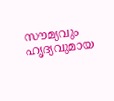സൗമ്യവും ഹൃദ്യവുമായ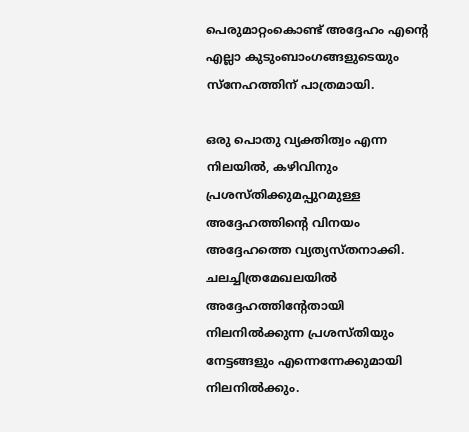പെരുമാറ്റംകൊണ്ട് അദ്ദേഹം എന്‍റെ എല്ലാ കുടുംബാംഗങ്ങളുടെയും സ്നേഹത്തിന് പാത്രമായി.

ഒരു പൊതു വ്യക്തിത്വം എന്ന നിലയിൽ, കഴിവിനും പ്രശസ്തിക്കുമപ്പുറമുള്ള അദ്ദേഹത്തിന്‍റെ വിനയം അദ്ദേഹത്തെ വ്യത്യസ്തനാക്കി. ചലച്ചിത്രമേഖലയിൽ അദ്ദേഹത്തിന്‍റേതായി നിലനിൽക്കുന്ന പ്രശസ്തിയും നേട്ടങ്ങളും എന്നെന്നേക്കുമായി നിലനിൽക്കും.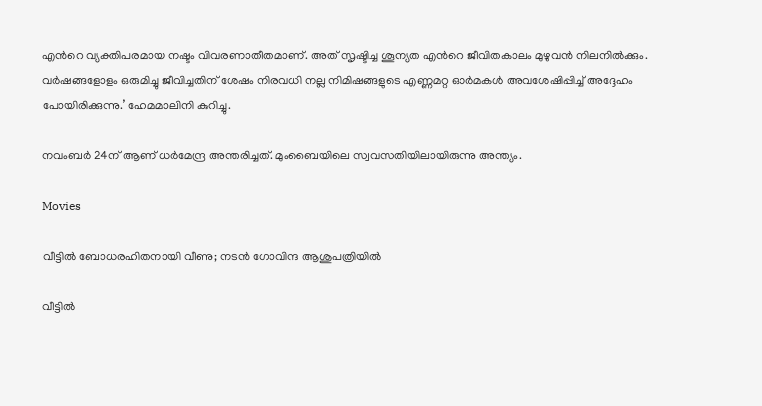എന്‍റെ വ്യക്തിപരമായ നഷ്ടം വിവരണാതീതമാണ്. അത് സൃഷ്ടിച്ച ശൂന്യത എന്‍റെ ജീവിതകാലം മുഴുവൻ നിലനിൽക്കും. വർഷങ്ങളോളം ഒരുമിച്ചു ജീവിച്ചതിന് ശേഷം നിരവധി നല്ല നിമിഷങ്ങളുടെ എണ്ണമറ്റ ഓർമകൾ അവശേഷിപ്പിച്ച് അദ്ദേഹം പോയിരിക്കുന്നു.’ ഹേമമാലിനി കുറിച്ചു.

നവംബർ 24ന് ആണ് ധർമേന്ദ്ര അന്തരിച്ചത്. മുംബൈയിലെ സ്വവസതിയിലായിരുന്നു അന്ത്യം.

Movies

വീട്ടിൽ ബോധരഹിതനായി വീണു; നടൻ ഗോവിന്ദ ആശുപത്രിയിൽ

വീട്ടിൽ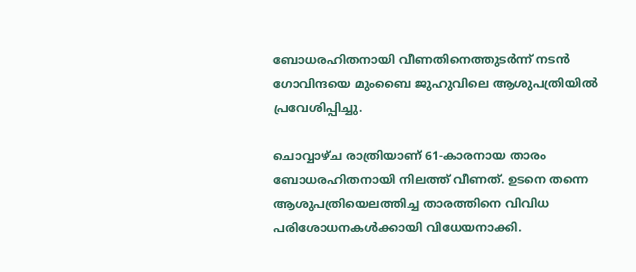ബോധരഹിതനായി വീണതിനെത്തുടർന്ന് നടൻ ഗോവിന്ദയെ മുംബൈ ജുഹുവിലെ ആശുപത്രിയിൽ പ്രവേശിപ്പിച്ചു.

ചൊവ്വാഴ്ച രാത്രിയാണ് 61-കാരനായ താരം ബോധരഹിതനായി നിലത്ത് വീണത്. ഉടനെ തന്നെ ആശുപത്രിയെലത്തിച്ച താരത്തിനെ വിവിധ പരിശോധനകൾക്കായി വിധേയനാക്കി.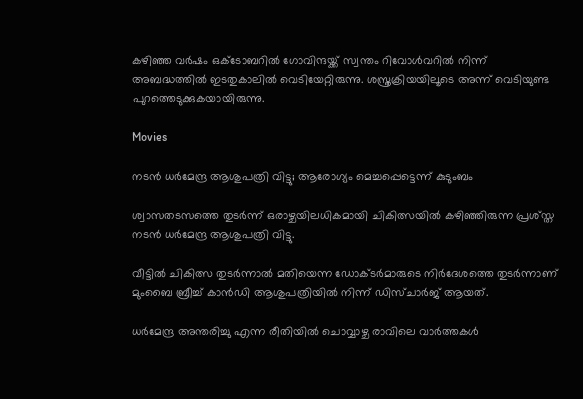കഴിഞ്ഞ വർഷം ഒക്ടോബറിൽ ഗോവിന്ദയ്ക്ക് സ്വന്തം റിവോൾവറിൽ നിന്ന് അബദ്ധത്തിൽ ഇടതുകാലിൽ വെടിയേറ്റിരുന്നു. ശസ്ത്രക്രിയയിലൂടെ അന്ന് വെടിയുണ്ട പുറത്തെടുക്കുകയായിരുന്നു.

Movies

നടൻ ധർമേന്ദ്ര ആശുപത്രി വിട്ടു; ആരോഗ്യം മെച്ചപ്പെട്ടെന്ന് കുടുംബം

ശ്വാസതടസത്തെ തുടർന്ന് ഒരാഴ്ചയിലധികമായി ചികിത്സയിൽ കഴിഞ്ഞിരുന്ന പ്രശ്സ്ത നടൻ ധർമേന്ദ്ര ആശുപത്രി വിട്ടു.

വീട്ടിൽ ചികിത്സ തുടർന്നാൽ മതിയെന്ന ഡോക്ടർമാരുടെ നിർദേശത്തെ തുടർന്നാണ് മുംബൈ ബ്രീച്ച് കാൻഡി ആശുപത്രിയിൽ നിന്ന് ഡിസ്ചാർജ് ആയത്.

ധർമേന്ദ്ര അന്തരിച്ചു എന്ന രീതിയിൽ ചൊവ്വാഴ്ച രാവിലെ വാർത്തകൾ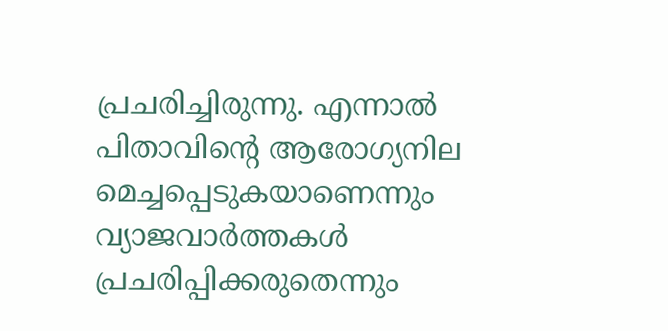പ്രചരിച്ചിരുന്നു. എന്നാൽ പിതാവിന്‍റെ ആരോഗ്യനില മെച്ചപ്പെടുകയാണെന്നും വ്യാജവാർത്തകൾ പ്രചരിപ്പിക്കരുതെന്നും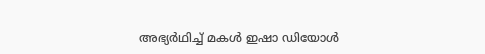അഭ്യർഥിച്ച് മകൾ ഇഷാ ഡിയോൾ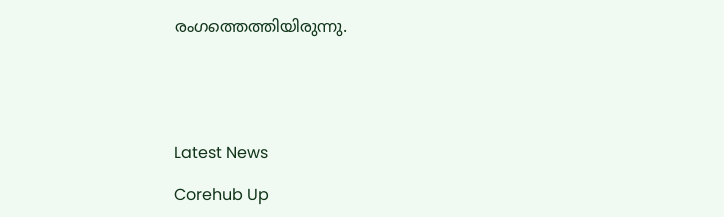രംഗത്തെത്തിയിരുന്നു.





Latest News

Corehub Up